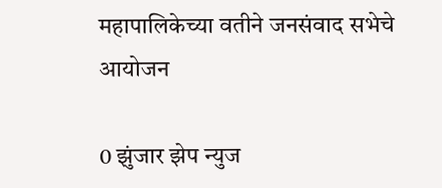महापालिकेच्या वतीने जनसंवाद सभेचे आयोजन

0 झुंजार झेप न्युज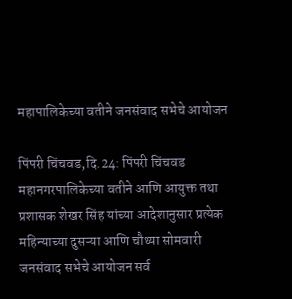महापालिकेच्या वतीने जनसंवाद सभेचे आयोजन

पिंपरी चिंचवड,दि.24: पिंपरी चिंचवड महानगरपालिकेच्या वतीने आणि आयुक्त तथा प्रशासक शेखर सिंह यांच्या आदेशानुसार प्रत्येक महिन्याच्या दुसऱ्या आणि चौथ्या सोमवारी जनसंवाद सभेचे आयोजन सर्व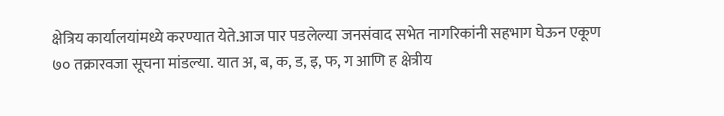क्षेत्रिय कार्यालयांमध्ये करण्यात येते.आज पार पडलेल्या जनसंवाद सभेत नागरिकांनी सहभाग घेऊन एकूण ७० तक्रारवजा सूचना मांडल्या. यात अ, ब, क, ड, इ, फ, ग आणि ह क्षेत्रीय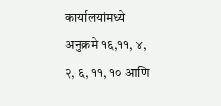कार्यालयांमध्ये अनुक्रमे १६,११, ४, २, ६, ११, १० आणि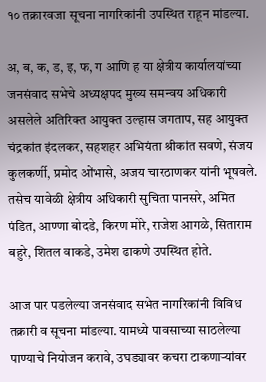१० तक्रारवजा सूचना नागरिकांनी उपस्थित राहून मांडल्या.

अ, ब, क, ड, इ, फ, ग आणि ह या क्षेत्रीय कार्यालयांच्या जनसंवाद सभेचे अध्यक्षपद मुख्य समन्वय अधिकारी असलेले अतिरिक्त आयुक्त उल्हास जगताप, सह आयुक्त चंद्रकांत इंदलकर, सहशहर अभियंता श्रीकांत सवणे, संजय कुलकर्णी, प्रमोद ओंभासे, अजय चारठाणकर यांनी भूषवले. तसेच यावेळी क्षेत्रीय अधिकारी सुचिता पानसरे, अमित पंडित, आण्णा बोदडे, किरण मोरे, राजेश आगळे, सिताराम बहुरे, शितल वाकडे, उमेश ढाकणे उपस्थित होते.

आज पार पडलेल्या जनसंवाद सभेत नागरिकांनी विविध तक्रारी व सूचना मांडल्या. यामध्ये पावसाच्या साठलेल्या पाण्याचे नियोजन करावे, उघड्यावर कचरा टाकणाऱ्यांवर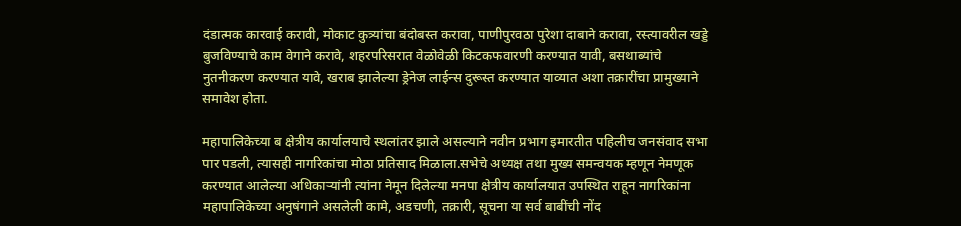दंडात्मक कारवाई करावी, मोकाट कुत्र्यांचा बंदोबस्त करावा, पाणीपुरवठा पुरेशा दाबाने करावा, रस्त्यावरील खड्डे बुजविण्याचे काम वेगाने करावे, शहरपरिसरात वेळोवेळी किटकफवारणी करण्यात यावी, बसथाब्यांचे नुतनीकरण करण्यात यावे, खराब झालेल्या ड्रेनेज लाईन्स दुरूस्त करण्यात याव्यात अशा तक्रारींचा प्रामुख्याने समावेश होता.

महापालिकेच्या ब क्षेत्रीय कार्यालयाचे स्थलांतर झाले असल्याने नवीन प्रभाग इमारतीत पहिलीच जनसंवाद सभा पार पडली, त्यासही नागरिकांचा मोठा प्रतिसाद मिळाला.सभेचे अध्यक्ष तथा मुख्य समन्वयक म्हणून नेमणूक करण्यात आलेल्या अधिकाऱ्यांनी त्यांना नेमून दिलेल्या मनपा क्षेत्रीय कार्यालयात उपस्थित राहून नागरिकांना महापालिकेच्या अनुषंगाने असलेली कामे, अडचणी, तक्रारी, सूचना या सर्व बाबींची नोंद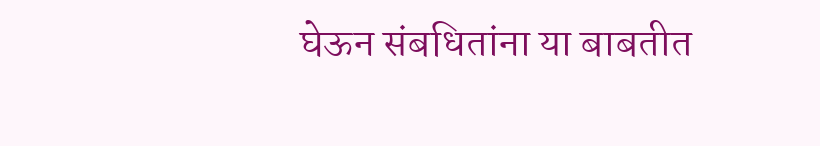घेऊन संबधितांना या बाबतीत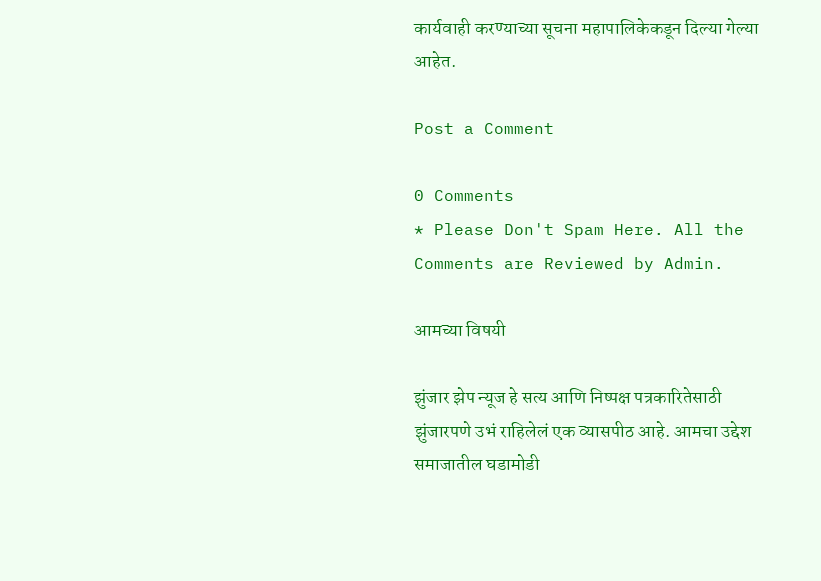कार्यवाही करण्याच्या सूचना महापालिकेकडून दिल्या गेल्या आहेत.

Post a Comment

0 Comments
* Please Don't Spam Here. All the Comments are Reviewed by Admin.

आमच्या विषयी

झुंजार झेप न्यूज हे सत्य आणि निष्पक्ष पत्रकारितेसाठी झुंजारपणे उभं राहिलेलं एक व्यासपीठ आहे. आमचा उद्देश समाजातील घडामोडी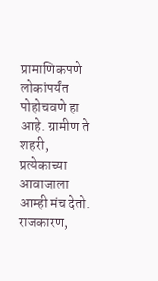प्रामाणिकपणे लोकांपर्यंत पोहोचवणे हा आहे. ग्रामीण ते शहरी, प्रत्येकाच्या आवाजाला आम्ही मंच देतो. राजकारण,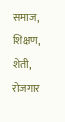समाज, शिक्षण, शेती, रोजगार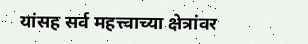यांसह सर्व महत्त्वाच्या क्षेत्रांवर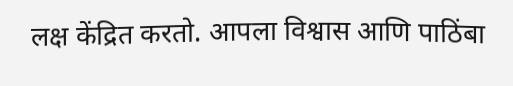लक्ष केंद्रित करतो. आपला विश्वास आणि पाठिंबा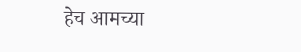हेच आमच्या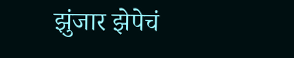झुंजार झेपेचं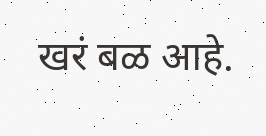खरं बळ आहे.